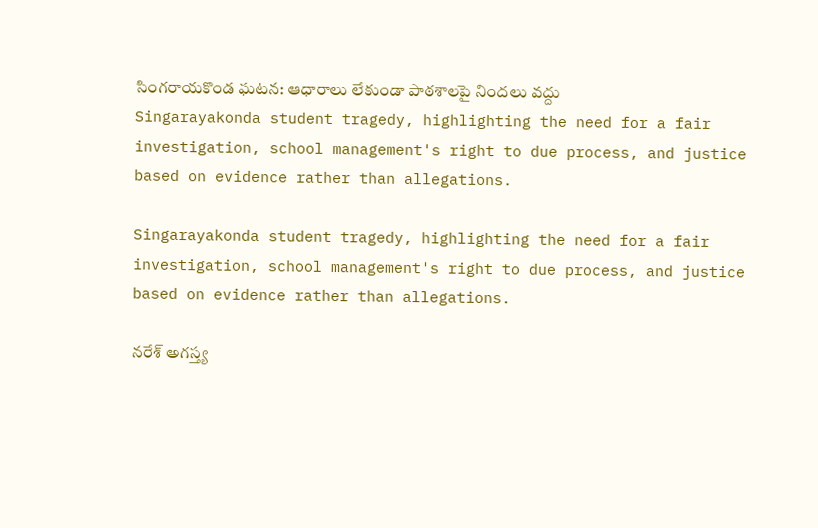సింగరాయకొండ ఘటన: ఆధారాలు లేకుండా పాఠశాలపై నిందలు వద్దు
Singarayakonda student tragedy, highlighting the need for a fair investigation, school management's right to due process, and justice based on evidence rather than allegations.

Singarayakonda student tragedy, highlighting the need for a fair investigation, school management's right to due process, and justice based on evidence rather than allegations.

నరేశ్ అగస్త్య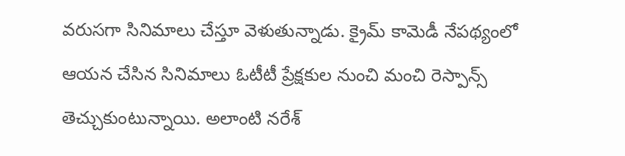వరుసగా సినిమాలు చేస్తూ వెళుతున్నాడు. క్రైమ్ కామెడీ నేపథ్యంలో ఆయన చేసిన సినిమాలు ఓటీటీ ప్రేక్షకుల నుంచి మంచి రెస్పాన్స్ తెచ్చుకుంటున్నాయి. అలాంటి నరేశ్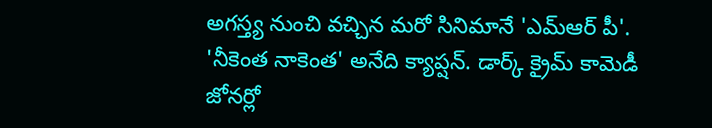అగస్త్య నుంచి వచ్చిన మరో సినిమానే 'ఎమ్ఆర్ పీ'. 'నీకెంత నాకెంత' అనేది క్యాప్షన్. డార్క్ క్రైమ్ కామెడీ జోనర్లో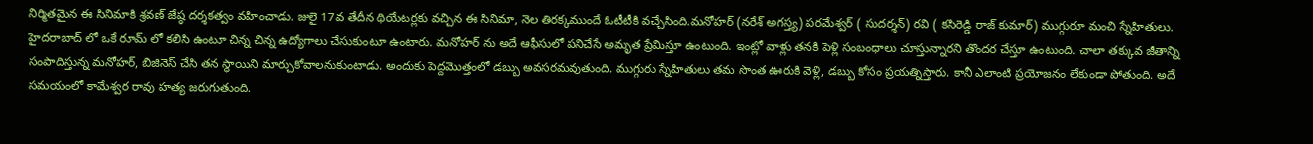నిర్మితమైన ఈ సినిమాకి శ్రవణ్ జేష్ఠ దర్శకత్వం వహించాడు. జులై 17వ తేదీన థియేటర్లకు వచ్చిన ఈ సినిమా, నెల తిరక్కముందే ఓటీటీకి వచ్చేసింది.మనోహర్ (నరేశ్ అగస్త్య) పరమేశ్వర్ ( సుదర్శన్) రవి ( కసిరెడ్డి రాజ్ కుమార్) ముగ్గురూ మంచి స్నేహితులు. హైదరాబాద్ లో ఒకే రూమ్ లో కలిసి ఉంటూ చిన్న చిన్న ఉద్యోగాలు చేసుకుంటూ ఉంటారు. మనోహర్ ను అదే ఆఫీసులో పనిచేసే అమృత ప్రేమిస్తూ ఉంటుంది. ఇంట్లో వాళ్లు తనకి పెళ్లి సంబంధాలు చూస్తున్నారని తొందర చేస్తూ ఉంటుంది. చాలా తక్కువ జీతాన్ని సంపాదిస్తున్న మనోహర్, బిజినెస్ చేసి తన స్థాయిని మార్చుకోవాలనుకుంటాడు. అందుకు పెద్దమొత్తంలో డబ్బు అవసరమవుతుంది. ముగ్గురు స్నేహితులు తమ సొంత ఊరుకి వెళ్లి, డబ్బు కోసం ప్రయత్నిస్తారు. కానీ ఎలాంటి ప్రయోజనం లేకుండా పోతుంది. అదే సమయంలో కామేశ్వర రావు హత్య జరుగుతుంది.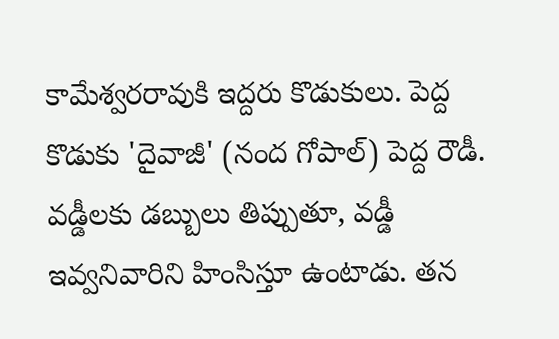కామేశ్వరరావుకి ఇద్దరు కొడుకులు. పెద్ద కొడుకు 'దైవాజీ' (నంద గోపాల్) పెద్ద రౌడీ. వడ్డీలకు డబ్బులు తిప్పుతూ, వడ్డీ ఇవ్వనివారిని హింసిస్తూ ఉంటాడు. తన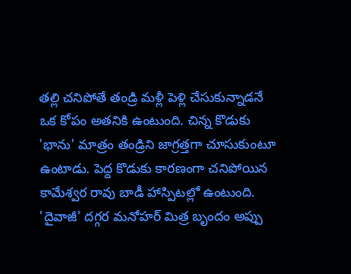తల్లి చనిపోతే తండ్రి మళ్లీ పెళ్లి చేసుకున్నాడనే ఒక కోపం అతనికి ఉంటుంది. చిన్న కొడుకు 'భాను' మాత్రం తండ్రిని జాగ్రత్తగా చూసుకుంటూ ఉంటాడు. పెద్ద కొడుకు కారణంగా చనిపోయిన కామేశ్వర రావు బాడీ హాస్పిటల్లో ఉంటుంది. 'దైవాజీ' దగ్గర మనోహర్ మిత్ర బృందం అప్పు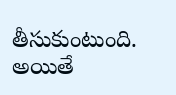తీసుకుంటుంది. అయితే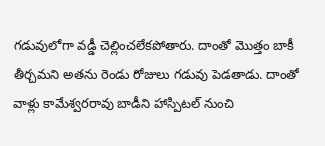గడువులోగా వడ్డీ చెల్లించలేకపోతారు. దాంతో మొత్తం బాకీ తీర్చమని అతను రెండు రోజులు గడువు పెడతాడు. దాంతో వాళ్లు కామేశ్వరరావు బాడీని హాస్పిటల్ నుంచి